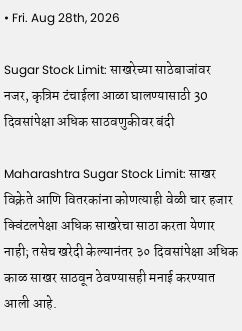• Fri. Aug 28th, 2026

Sugar Stock Limit: साखरेच्या साठेबाजांवर नजर, कृत्रिम टंचाईला आळा घालण्यासाठी 30 दिवसांपेक्षा अधिक साठवणुकीवर बंदी

Maharashtra Sugar Stock Limit: साखर विक्रेते आणि वितरकांना कोणत्याही वेळी चार हजार क्विंटलपेक्षा अधिक साखरेचा साठा करता येणार नाही; तसेच खरेदी केल्यानंतर ३० दिवसांपेक्षा अधिक काळ साखर साठवून ठेवण्यासही मनाई करण्यात आली आहे.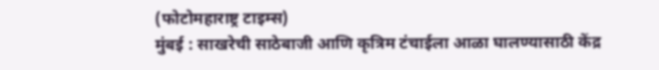(फोटोमहाराष्ट्र टाइम्स)
मुंबई : साखरेची साठेबाजी आणि कृत्रिम टंचाईला आळा घालण्यासाठी केंद्र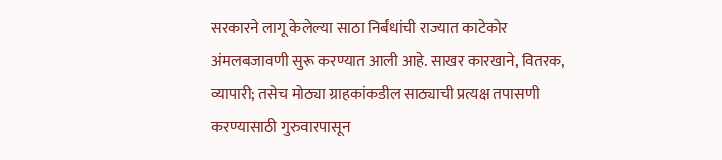सरकारने लागू केलेल्या साठा निर्बंधांची राज्यात काटेकोर अंमलबजावणी सुरू करण्यात आली आहे. साखर कारखाने, वितरक, व्यापारी; तसेच मोठ्या ग्राहकांकडील साठ्याची प्रत्यक्ष तपासणी करण्यासाठी गुरुवारपासून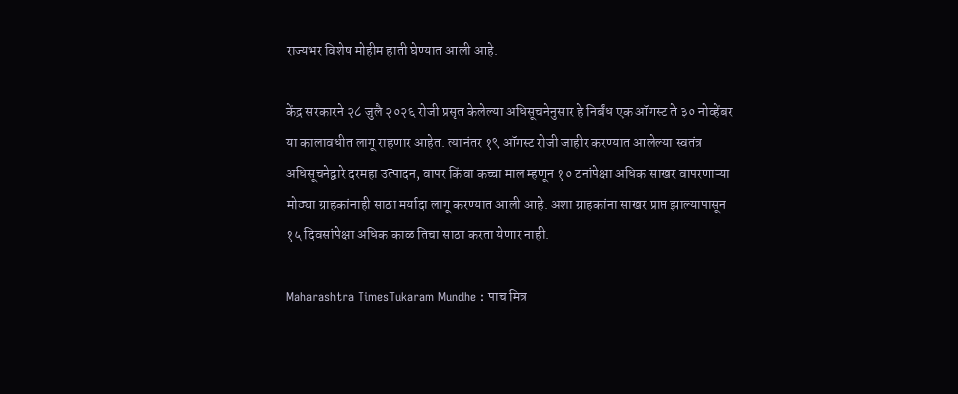राज्यभर विशेष मोहीम हाती घेण्यात आली आहे.

केंद्र सरकारने २८ जुलै २०२६ रोजी प्रसृत केलेल्या अधिसूचनेनुसार हे निर्बंध एक ऑगस्ट ते ३० नोव्हेंबर या कालावधीत लागू राहणार आहेत. त्यानंतर १९ ऑगस्ट रोजी जाहीर करण्यात आलेल्या स्वतंत्र अधिसूचनेद्वारे दरमहा उत्पादन, वापर किंवा कच्चा माल म्हणून १० टनांपेक्षा अधिक साखर वापरणाऱ्या मोठ्या ग्राहकांनाही साठा मर्यादा लागू करण्यात आली आहे. अशा ग्राहकांना साखर प्राप्त झाल्यापासून १५ दिवसांपेक्षा अधिक काळ तिचा साठा करता येणार नाही.

Maharashtra TimesTukaram Mundhe : पाच मित्र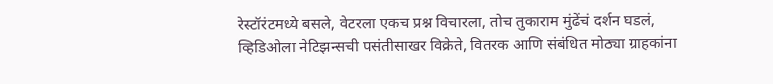रेस्टॉरंटमध्ये बसले, वेटरला एकच प्रश्न विचारला, तोच तुकाराम मुंढेंचं दर्शन घडलं, व्हिडिओला नेटिझन्सची पसंतीसाखर विक्रेते, वितरक आणि संबंधित मोठ्या ग्राहकांना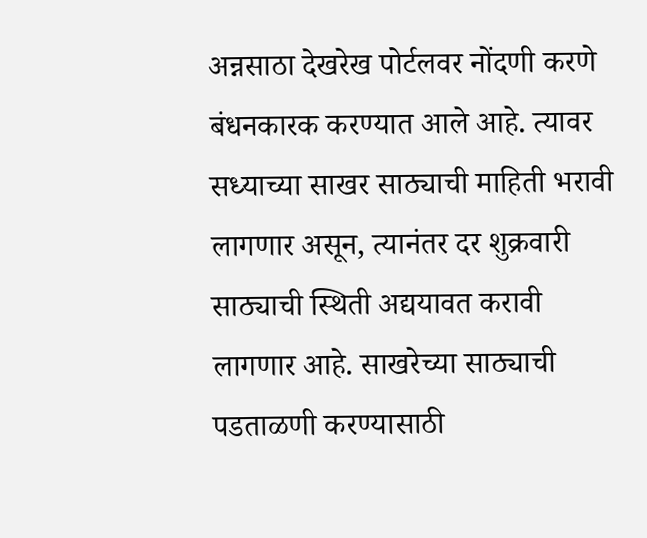अन्नसाठा देखरेख पोर्टलवर नोंदणी करणे बंधनकारक करण्यात आले आहे. त्यावर सध्याच्या साखर साठ्याची माहिती भरावी लागणार असून, त्यानंतर दर शुक्रवारी साठ्याची स्थिती अद्ययावत करावी लागणार आहे. साखरेच्या साठ्याची पडताळणी करण्यासाठी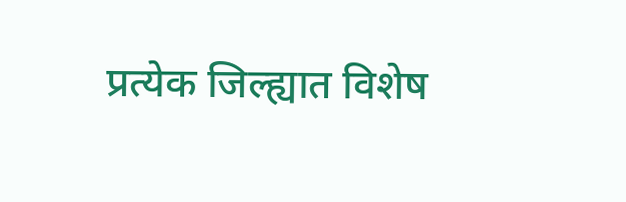प्रत्येक जिल्ह्यात विशेष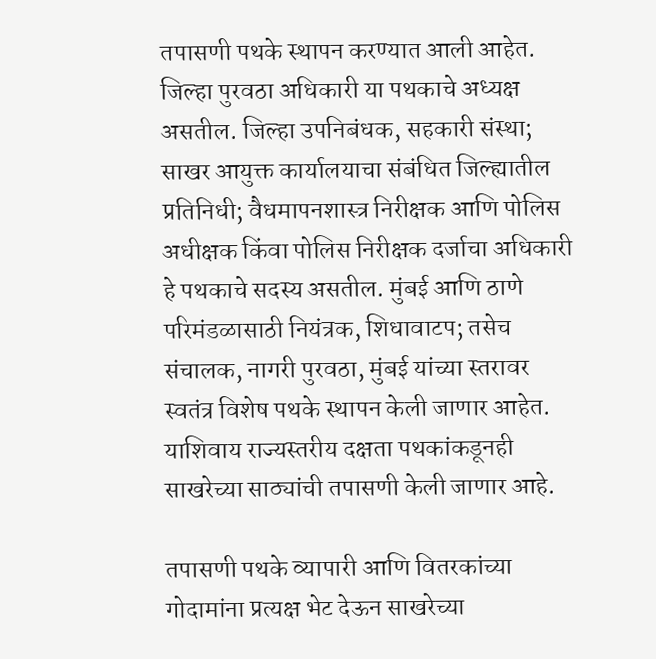तपासणी पथके स्थापन करण्यात आली आहेत. जिल्हा पुरवठा अधिकारी या पथकाचे अध्यक्ष असतील. जिल्हा उपनिबंधक, सहकारी संस्था; साखर आयुक्त कार्यालयाचा संबंधित जिल्ह्यातील प्रतिनिधी; वैधमापनशास्त्र निरीक्षक आणि पोलिस अधीक्षक किंवा पोलिस निरीक्षक दर्जाचा अधिकारी हे पथकाचे सदस्य असतील. मुंबई आणि ठाणे परिमंडळासाठी नियंत्रक, शिधावाटप; तसेच संचालक, नागरी पुरवठा, मुंबई यांच्या स्तरावर स्वतंत्र विशेष पथके स्थापन केली जाणार आहेत. याशिवाय राज्यस्तरीय दक्षता पथकांकडूनही साखरेच्या साठ्यांची तपासणी केली जाणार आहे.

तपासणी पथके व्यापारी आणि वितरकांच्या गोदामांना प्रत्यक्ष भेट देऊन साखरेच्या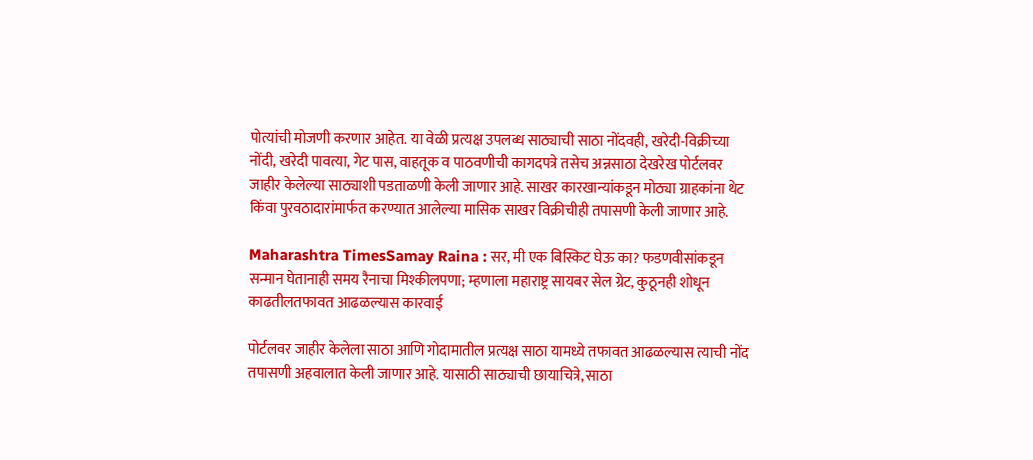पोत्यांची मोजणी करणार आहेत. या वेळी प्रत्यक्ष उपलब्ध साठ्याची साठा नोंदवही, खरेदी-विक्रीच्या नोंदी, खरेदी पावत्या, गेट पास, वाहतूक व पाठवणीची कागदपत्रे तसेच अन्नसाठा देखरेख पोर्टलवर जाहीर केलेल्या साठ्याशी पडताळणी केली जाणार आहे. साखर कारखान्यांकडून मोठ्या ग्राहकांना थेट किंवा पुरवठादारांमार्फत करण्यात आलेल्या मासिक साखर विक्रीचीही तपासणी केली जाणार आहे.

Maharashtra TimesSamay Raina : सर, मी एक बिस्किट घेऊ का? फडणवीसांकडून सन्मान घेतानाही समय रैनाचा मिश्कीलपणा; म्हणाला महाराष्ट्र सायबर सेल ग्रेट, कुठूनही शोधून काढतीलतफावत आढळल्यास कारवाई

पोर्टलवर जाहीर केलेला साठा आणि गोदामातील प्रत्यक्ष साठा यामध्ये तफावत आढळल्यास त्याची नोंद तपासणी अहवालात केली जाणार आहे. यासाठी साठ्याची छायाचित्रे, साठा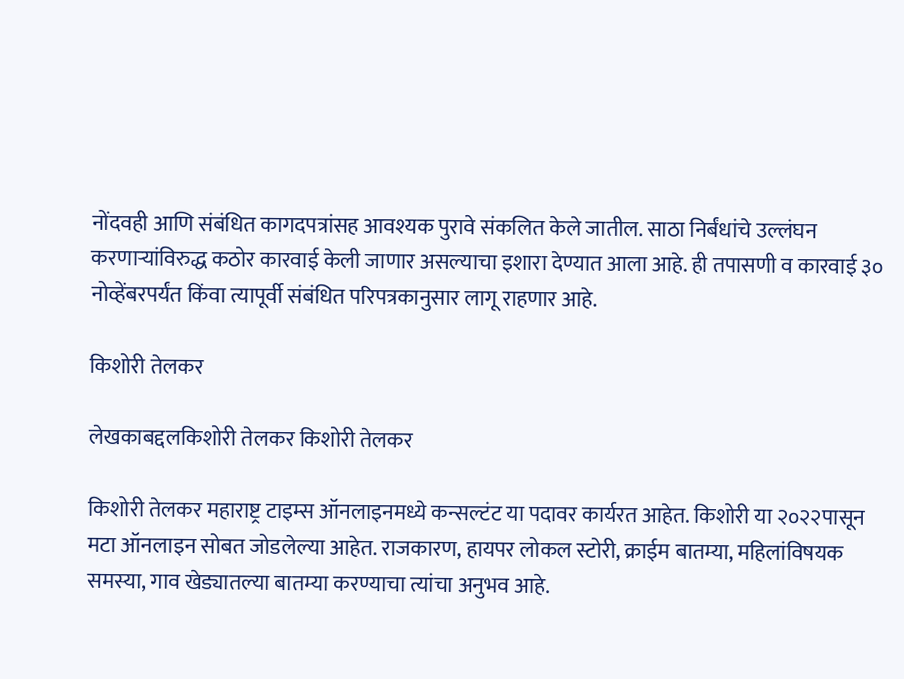नोंदवही आणि संबंधित कागदपत्रांसह आवश्यक पुरावे संकलित केले जातील. साठा निर्बंधांचे उल्लंघन करणाऱ्यांविरुद्ध कठोर कारवाई केली जाणार असल्याचा इशारा देण्यात आला आहे. ही तपासणी व कारवाई ३० नोव्हेंबरपर्यंत किंवा त्यापूर्वी संबंधित परिपत्रकानुसार लागू राहणार आहे.

किशोरी तेलकर

लेखकाबद्दलकिशोरी तेलकर किशोरी तेलकर

किशोरी तेलकर महाराष्ट्र टाइम्स ऑनलाइनमध्ये कन्सल्टंट या पदावर कार्यरत आहेत. किशोरी या २०२२पासून मटा ऑनलाइन सोबत जोडलेल्या आहेत. राजकारण, हायपर लोकल स्टोरी, क्राईम बातम्या, महिलांविषयक समस्या, गाव खेड्यातल्या बातम्या करण्याचा त्यांचा अनुभव आहे.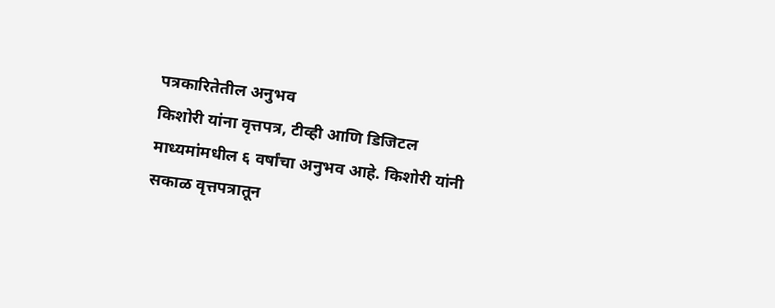पत्रकारितेतील अनुभव
किशोरी यांना वृत्तपत्र, टीव्ही आणि डिजिटल माध्यमांमधील ६ वर्षांचा अनुभव आहे. किशोरी यांनी सकाळ वृत्तपत्रातून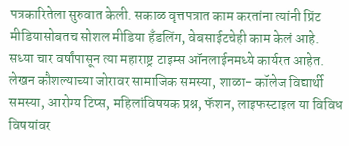पत्रकारितेला सुरुवात केली. सकाळ वृत्तपत्रात काम करतांना त्यांनी प्रिंट मीडियासोबतच सोशल मीडिया हॅंडलिंग, वेबसाईटचेही काम केलं आहे. सध्या चार वर्षांपासून त्या महाराष्ट्र टाइम्स ऑनलाईनमध्ये कार्यरत आहेत. लेखन कौशल्याच्या जोरावर सामाजिक समस्या, शाळा- कॉलेज विद्यार्थी समस्या, आरोग्य टिप्स, महिलांविषयक प्रश्न, फॅशन, लाइफस्टाइल या विविध विषयांवर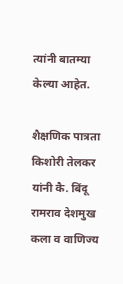त्यांनी बातम्या केल्या आहेत.

शैक्षणिक पात्रता
किशोरी तेलकर यांनी कै. बिंदू रामराव देशमुख कला व वाणिज्य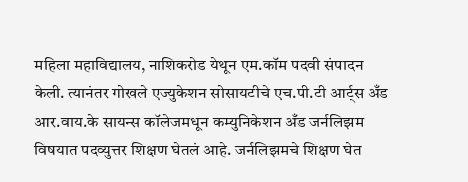महिला महाविद्यालय, नाशिकरोड येथून एम.कॉम पदवी संपादन केली. त्यानंतर गोखले एज्युकेशन सोसायटीचे एच.पी.टी आर्ट्स अँड आर.वाय.के सायन्स कॉलेजमधून कम्युनिकेशन अँड जर्नलिझम विषयात पदव्युत्तर शिक्षण घेतलं आहे. जर्नलिझमचे शिक्षण घेत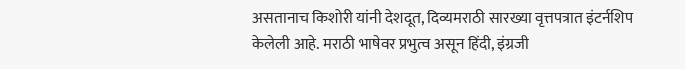असतानाच किशोरी यांनी देशदूत, दिव्यमराठी सारख्या वृत्तपत्रात इंटर्नशिप केलेली आहे. मराठी भाषेवर प्रभुत्व असून हिंदी, इंग्रजी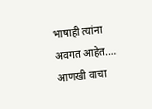भाषाही त्यांना अवगत आहेत.… आणखी वाचा